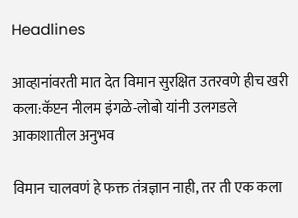Headlines

आव्हानांवरती मात देत विमान सुरक्षित उतरवणे हीच खरी कला:कॅप्टन नीलम इंगळे-लोबो यांनी उलगडले आकाशातील अनुभव

विमान चालवणं हे फक्त तंत्रज्ञान नाही, तर ती एक कला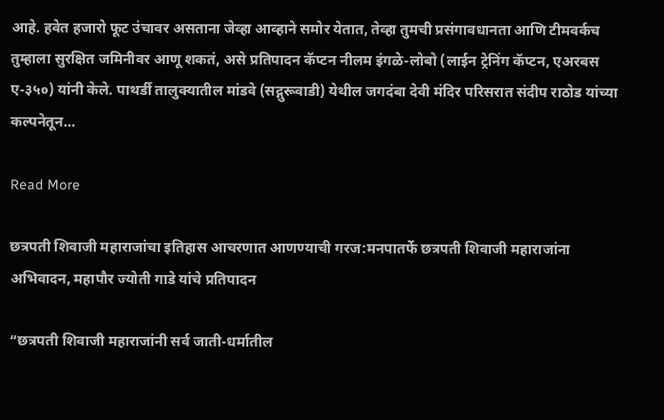आहे. हवेत हजारो फूट उंचावर असताना जेव्हा आव्हाने समोर येतात, तेव्हा तुमची प्रसंगावधानता आणि टीमवर्कच तुम्हाला सुरक्षित जमिनीवर आणू शकतं, असे प्रतिपादन कॅप्टन नीलम इंगळे-लोबो (लाईन ट्रेनिंग कॅप्टन, एअरबस ए-३५०) यांनी केले. पाथर्डी तालुक्यातील मांडवे (सद्गुरूवाडी) येथील जगदंबा देवी मंदिर परिसरात संदीप राठोड यांच्या कल्पनेतून…

Read More

छत्रपती शिवाजी महाराजांचा इतिहास आचरणात आणण्याची गरज:मनपातर्फे छत्रपती शिवाजी महाराजांना अभिवादन, महापौर ज्योती गाडे यांचे प्रतिपादन

“छत्रपती शिवाजी महाराजांनी सर्व जाती-धर्मातील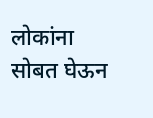लोकांना सोबत घेऊन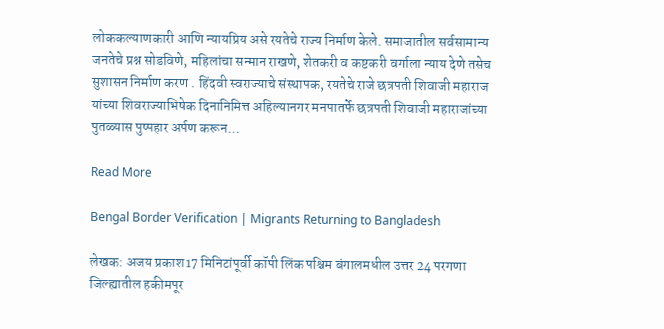लोककल्याणकारी आणि न्यायप्रिय असे रयतेचे राज्य निर्माण केले. समाजातील सर्वसामान्य जनतेचे प्रश्न सोडविणे, महिलांचा सन्मान राखणे, शेतकरी व कष्टकरी वर्गाला न्याय देणे तसेच सुशासन निर्माण करण . हिंदवी स्वराज्याचे संस्थापक, रयतेचे राजे छत्रपती शिवाजी महाराज यांच्या शिवराज्याभिषेक दिनानिमित्त अहिल्यानगर मनपातर्फे छत्रपती शिवाजी महाराजांच्या पुतळ्यास पुष्पहार अर्पण करून…

Read More

Bengal Border Verification | Migrants Returning to Bangladesh

लेखक: अजय प्रकाश17 मिनिटांपूर्वी कॉपी लिंक पश्चिम बंगालमधील उत्तर 24 परगणा जिल्ह्यातील हकीमपूर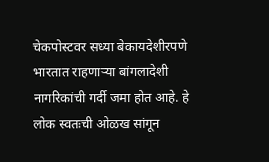चेकपोस्टवर सध्या बेकायदेशीरपणे भारतात राहणाऱ्या बांगलादेशी नागरिकांची गर्दी जमा होत आहे. हे लोक स्वतःची ओळख सांगून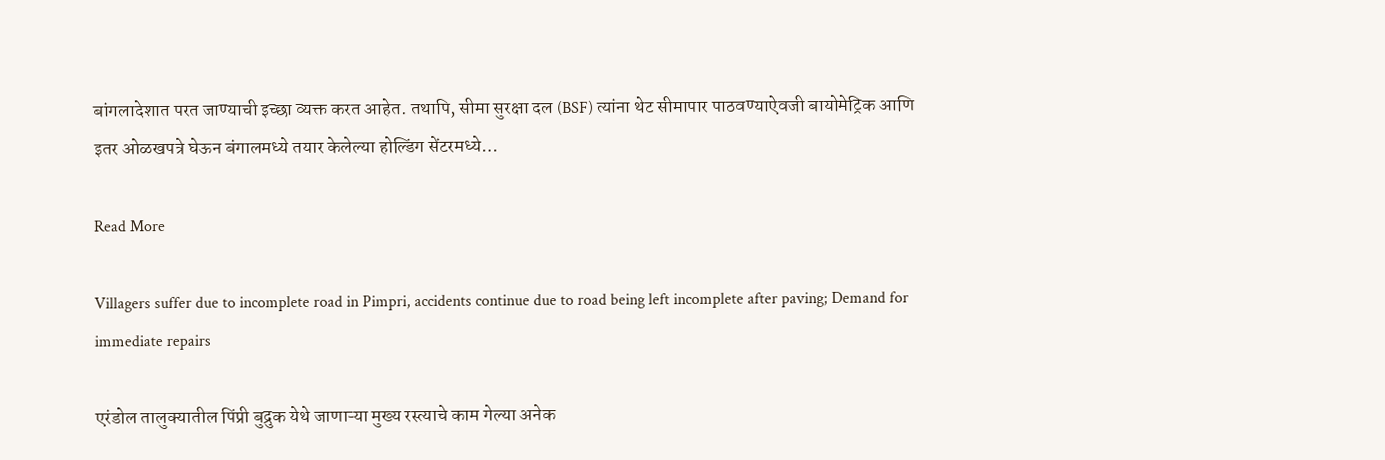बांगलादेशात परत जाण्याची इच्छा व्यक्त करत आहेत. तथापि, सीमा सुरक्षा दल (BSF) त्यांना थेट सीमापार पाठवण्याऐवजी बायोमेट्रिक आणि इतर ओळखपत्रे घेऊन बंगालमध्ये तयार केलेल्या होल्डिंग सेंटरमध्ये…

Read More

Villagers suffer due to incomplete road in Pimpri, accidents continue due to road being left incomplete after paving; Demand for immediate repairs

एरंडोल तालुक्यातील पिंप्री बुद्रुक येथे जाणाऱ्या मुख्य रस्त्याचे काम गेल्या अनेक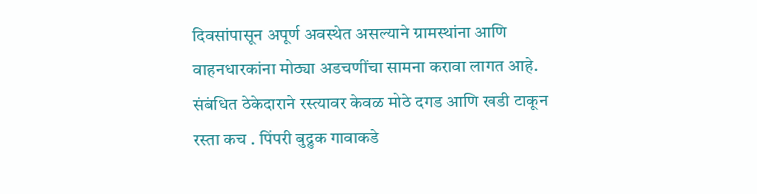दिवसांपासून अपूर्ण अवस्थेत असल्याने ग्रामस्थांना आणि वाहनधारकांना मोठ्या अडचणींचा सामना करावा लागत आहे. संबंधित ठेकेदाराने रस्त्यावर केवळ मोठे दगड आणि खडी टाकून रस्ता कच . पिंपरी बुद्रुक गावाकडे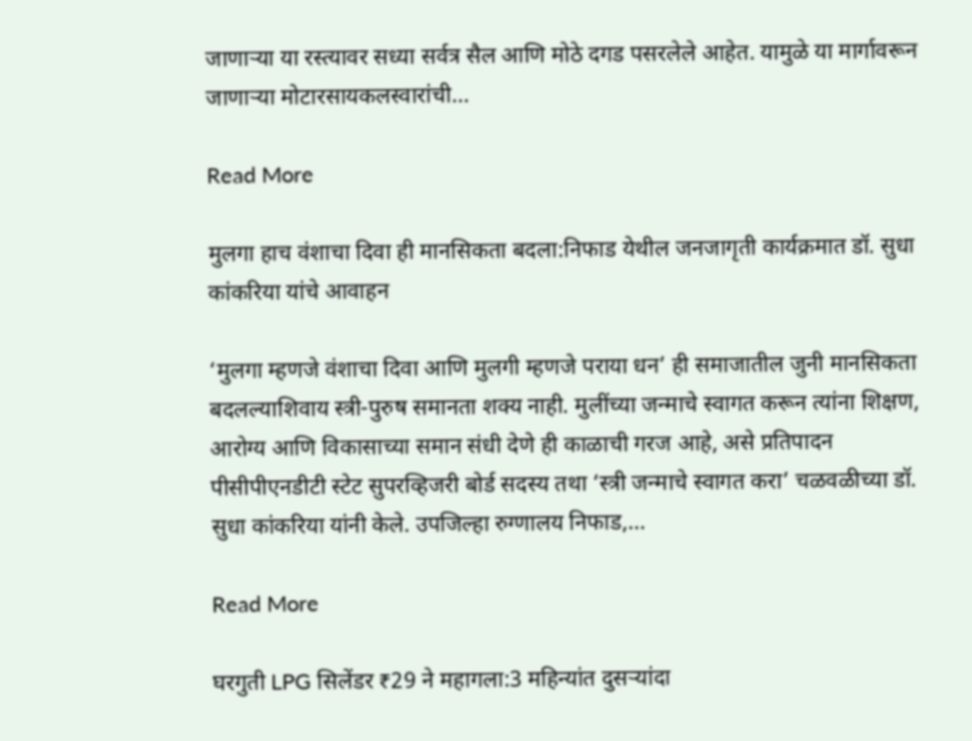जाणाऱ्या या रस्त्यावर सध्या सर्वत्र सैल आणि मोठे दगड पसरलेले आहेत. यामुळे या मार्गावरून जाणाऱ्या मोटारसायकलस्वारांची…

Read More

मुलगा हाच वंशाचा दिवा ही मानसिकता बदला:निफाड येथील जनजागृती कार्यक्रमात डॉ. सुधा कांकरिया यांचे आवाहन

‘मुलगा म्हणजे वंशाचा दिवा आणि मुलगी म्हणजे पराया धन’ ही समाजातील जुनी मानसिकता बदलल्याशिवाय स्त्री-पुरुष समानता शक्य नाही. मुलींच्या जन्माचे स्वागत करून त्यांना शिक्षण, आरोग्य आणि विकासाच्या समान संधी देणे ही काळाची गरज आहे, असे प्रतिपादन पीसीपीएनडीटी स्टेट सुपरव्हिजरी बोर्ड सदस्य तथा ‘स्त्री जन्माचे स्वागत करा’ चळवळीच्या डॉ. सुधा कांकरिया यांनी केले. उपजिल्हा रुग्णालय निफाड,…

Read More

घरगुती LPG सिलेंडर ₹29 ने महागला:3 महिन्यांत दुसऱ्यांदा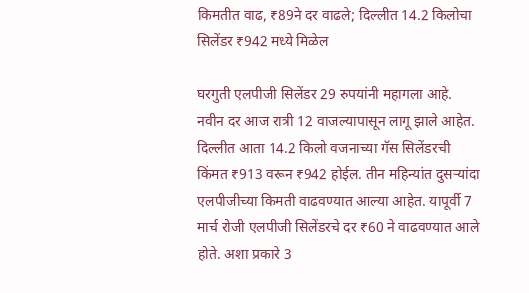किमतीत वाढ, ₹89ने दर वाढले; दिल्लीत 14.2 किलोचा सिलेंडर ₹942 मध्ये मिळेल

घरगुती एलपीजी सिलेंडर 29 रुपयांनी महागला आहे. नवीन दर आज रात्री 12 वाजल्यापासून लागू झाले आहेत. दिल्लीत आता 14.2 किलो वजनाच्या गॅस सिलेंडरची किंमत ₹913 वरून ₹942 होईल. तीन महिन्यांत दुसऱ्यांदा एलपीजीच्या किमती वाढवण्यात आल्या आहेत. यापूर्वी 7 मार्च रोजी एलपीजी सिलेंडरचे दर ₹60 ने वाढवण्यात आले होते. अशा प्रकारे 3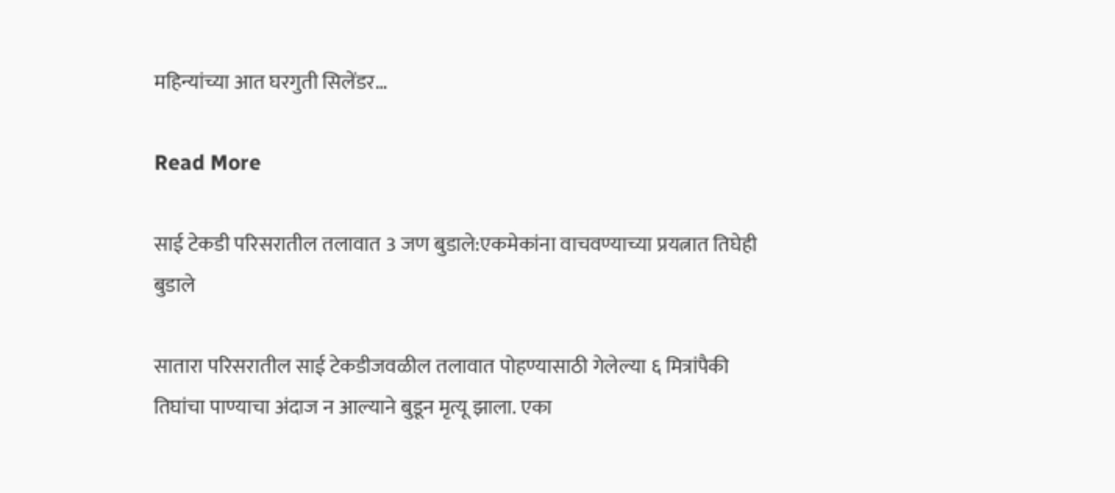महिन्यांच्या आत घरगुती सिलेंडर…

Read More

साई टेकडी परिसरातील तलावात 3 जण बुडाले:एकमेकांना वाचवण्याच्या प्रयत्नात तिघेही बुडाले

सातारा परिसरातील साई टेकडीजवळील तलावात पोहण्यासाठी गेलेल्या ६ मित्रांपैकी तिघांचा पाण्याचा अंदाज न आल्याने बुडून मृत्यू झाला. एका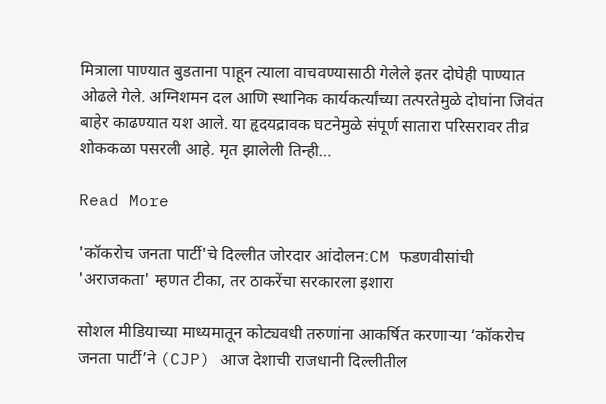मित्राला पाण्यात बुडताना पाहून त्याला वाचवण्यासाठी गेलेले इतर दोघेही पाण्यात ओढले गेले. अग्निशमन दल आणि स्थानिक कार्यकर्त्यांच्या तत्परतेमुळे दोघांना जिवंत बाहेर काढण्यात यश आले. या हृदयद्रावक घटनेमुळे संपूर्ण सातारा परिसरावर तीव्र शोककळा पसरली आहे. मृत झालेली तिन्ही…

Read More

'कॉकरोच जनता पार्टी'चे दिल्लीत जोरदार आंदोलन:CM फडणवीसांची 'अराजकता' म्हणत टीका, तर ठाकरेंचा सरकारला इशारा

सोशल मीडियाच्या माध्यमातून कोट्यवधी तरुणांना आकर्षित करणाऱ्या ‘कॉकरोच जनता पार्टी’ने (CJP) आज देशाची राजधानी दिल्लीतील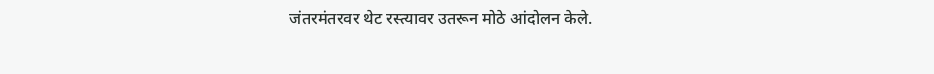जंतरमंतरवर थेट रस्त्यावर उतरून मोठे आंदोलन केले.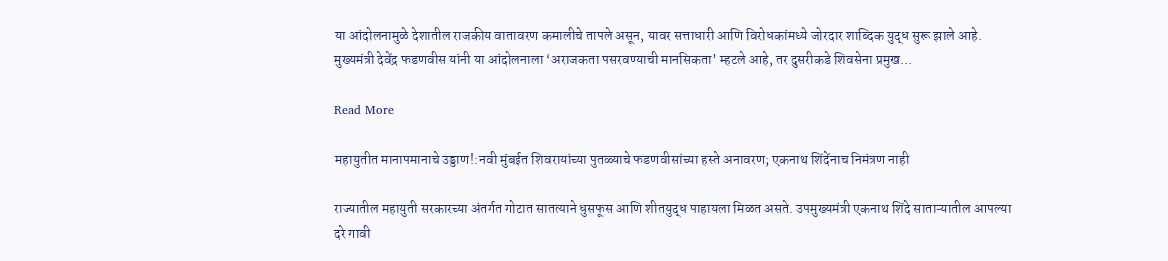या आंदोलनामुळे देशातील राजकीय वातावरण कमालीचे तापले असून, यावर सत्ताधारी आणि विरोधकांमध्ये जोरदार शाब्दिक युद्ध सुरू झाले आहे. मुख्यमंत्री देवेंद्र फडणवीस यांनी या आंदोलनाला ‘अराजकता पसरवण्याची मानसिकता’ म्हटले आहे, तर दुसरीकडे शिवसेना प्रमुख…

Read More

महायुतीत मानापमानाचे उड्डाण!:नवी मुंबईत शिवरायांच्या पुतळ्याचे फडणवीसांच्या हस्ते अनावरण; एकनाथ शिंदेंनाच निमंत्रण नाही

राज्यातील महायुती सरकारच्या अंतर्गत गोटात सातत्याने धुसफूस आणि शीतयुद्ध पाहायला मिळत असते. उपमुख्यमंत्री एकनाथ शिंदे साताऱ्यातील आपल्या दरे गावी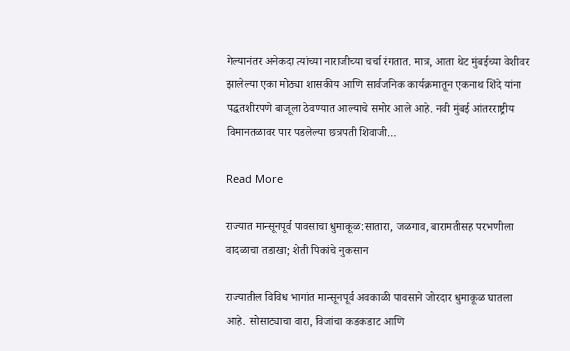गेल्यानंतर अनेकदा त्यांच्या नाराजीच्या चर्चा रंगतात. मात्र, आता थेट मुंबईच्या वेशीवर झालेल्या एका मोठ्या शासकीय आणि सार्वजनिक कार्यक्रमातून एकनाथ शिंदे यांना पद्धतशीरपणे बाजूला ठेवण्यात आल्याचे समोर आले आहे. नवी मुंबई आंतरराष्ट्रीय विमानतळावर पार पडलेल्या छत्रपती शिवाजी…

Read More

राज्यात मान्सूनपूर्व पावसाचा धुमाकूळ:सातारा, जळगाव, बारामतीसह परभणीला वादळाचा तडाखा; शेती पिकांचे नुकसान

राज्यातील विविध भागांत मान्सूनपूर्व अवकाळी पावसाने जोरदार धुमाकूळ घातला आहे. सोसाट्याचा वारा, विजांचा कडकडाट आणि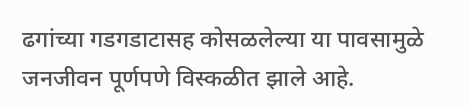ढगांच्या गडगडाटासह कोसळलेल्या या पावसामुळे जनजीवन पूर्णपणे विस्कळीत झाले आहे.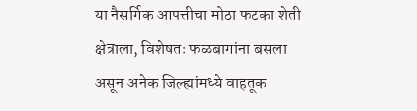या नैसर्गिक आपत्तीचा मोठा फटका शेती क्षेत्राला, विशेषतः फळबागांना बसला असून अनेक जिल्ह्यांमध्ये वाहतूक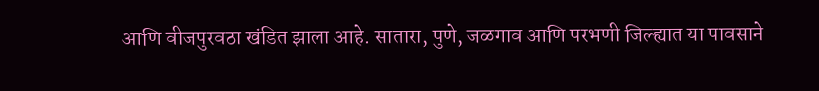आणि वीजपुरवठा खंडित झाला आहे. सातारा, पुणे, जळगाव आणि परभणी जिल्ह्यात या पावसाने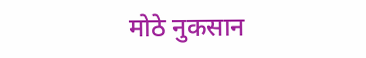मोठे नुकसान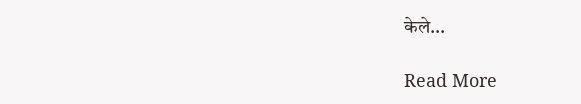केले…

Read More